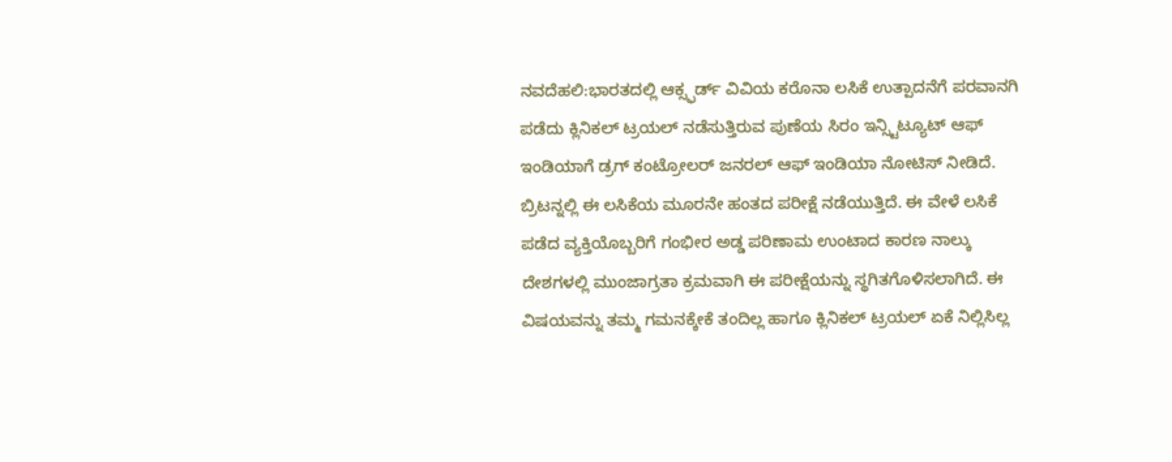ನವದೆಹಲಿ:ಭಾರತದಲ್ಲಿ ಆಕ್ಸ್ಫರ್ಡ್ ವಿವಿಯ ಕರೊನಾ ಲಸಿಕೆ ಉತ್ಪಾದನೆಗೆ ಪರವಾನಗಿ ಪಡೆದು ಕ್ಲಿನಿಕಲ್ ಟ್ರಯಲ್ ನಡೆಸುತ್ತಿರುವ ಪುಣೆಯ ಸಿರಂ ಇನ್ಸ್ಟಿಟ್ಯೂಟ್ ಆಫ್ ಇಂಡಿಯಾಗೆ ಡ್ರಗ್ ಕಂಟ್ರೋಲರ್ ಜನರಲ್ ಆಫ್ ಇಂಡಿಯಾ ನೋಟಿಸ್ ನೀಡಿದೆ.
ಬ್ರಿಟನ್ನಲ್ಲಿ ಈ ಲಸಿಕೆಯ ಮೂರನೇ ಹಂತದ ಪರೀಕ್ಷೆ ನಡೆಯುತ್ತಿದೆ. ಈ ವೇಳೆ ಲಸಿಕೆ ಪಡೆದ ವ್ಯಕ್ತಿಯೊಬ್ಬರಿಗೆ ಗಂಭೀರ ಅಡ್ಡ ಪರಿಣಾಮ ಉಂಟಾದ ಕಾರಣ ನಾಲ್ಕು ದೇಶಗಳಲ್ಲಿ ಮುಂಜಾಗ್ರತಾ ಕ್ರಮವಾಗಿ ಈ ಪರೀಕ್ಷೆಯನ್ನು ಸ್ಥಗಿತಗೊಳಿಸಲಾಗಿದೆ. ಈ ವಿಷಯವನ್ನು ತಮ್ಮ ಗಮನಕ್ಕೇಕೆ ತಂದಿಲ್ಲ ಹಾಗೂ ಕ್ಲಿನಿಕಲ್ ಟ್ರಯಲ್ ಏಕೆ ನಿಲ್ಲಿಸಿಲ್ಲ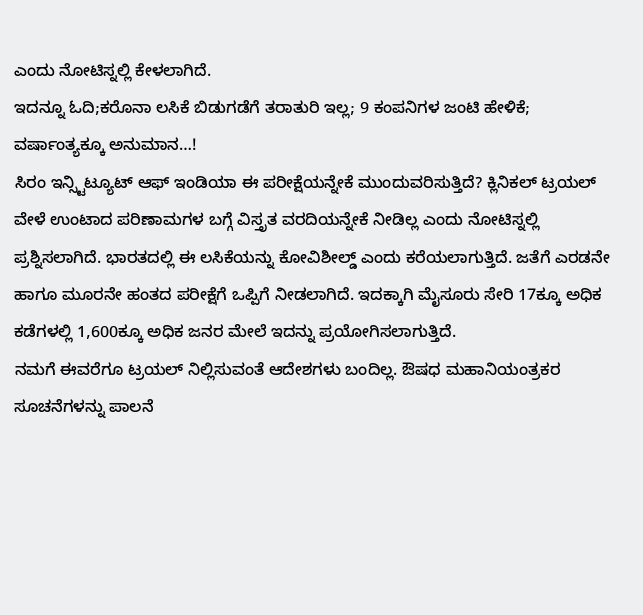ಎಂದು ನೋಟಿಸ್ನಲ್ಲಿ ಕೇಳಲಾಗಿದೆ.
ಇದನ್ನೂ ಓದಿ;ಕರೊನಾ ಲಸಿಕೆ ಬಿಡುಗಡೆಗೆ ತರಾತುರಿ ಇಲ್ಲ; 9 ಕಂಪನಿಗಳ ಜಂಟಿ ಹೇಳಿಕೆ; ವರ್ಷಾಂತ್ಯಕ್ಕೂ ಅನುಮಾನ…!
ಸಿರಂ ಇನ್ಸ್ಟಿಟ್ಯೂಟ್ ಆಫ್ ಇಂಡಿಯಾ ಈ ಪರೀಕ್ಷೆಯನ್ನೇಕೆ ಮುಂದುವರಿಸುತ್ತಿದೆ? ಕ್ಲಿನಿಕಲ್ ಟ್ರಯಲ್ ವೇಳೆ ಉಂಟಾದ ಪರಿಣಾಮಗಳ ಬಗ್ಗೆ ವಿಸ್ತೃತ ವರದಿಯನ್ನೇಕೆ ನೀಡಿಲ್ಲ ಎಂದು ನೋಟಿಸ್ನಲ್ಲಿ ಪ್ರಶ್ನಿಸಲಾಗಿದೆ. ಭಾರತದಲ್ಲಿ ಈ ಲಸಿಕೆಯನ್ನು ಕೋವಿಶೀಲ್ಡ್ ಎಂದು ಕರೆಯಲಾಗುತ್ತಿದೆ. ಜತೆಗೆ ಎರಡನೇ ಹಾಗೂ ಮೂರನೇ ಹಂತದ ಪರೀಕ್ಷೆಗೆ ಒಪ್ಪಿಗೆ ನೀಡಲಾಗಿದೆ. ಇದಕ್ಕಾಗಿ ಮೈಸೂರು ಸೇರಿ 17ಕ್ಕೂ ಅಧಿಕ ಕಡೆಗಳಲ್ಲಿ 1,600ಕ್ಕೂ ಅಧಿಕ ಜನರ ಮೇಲೆ ಇದನ್ನು ಪ್ರಯೋಗಿಸಲಾಗುತ್ತಿದೆ.
ನಮಗೆ ಈವರೆಗೂ ಟ್ರಯಲ್ ನಿಲ್ಲಿಸುವಂತೆ ಆದೇಶಗಳು ಬಂದಿಲ್ಲ. ಔಷಧ ಮಹಾನಿಯಂತ್ರಕರ ಸೂಚನೆಗಳನ್ನು ಪಾಲನೆ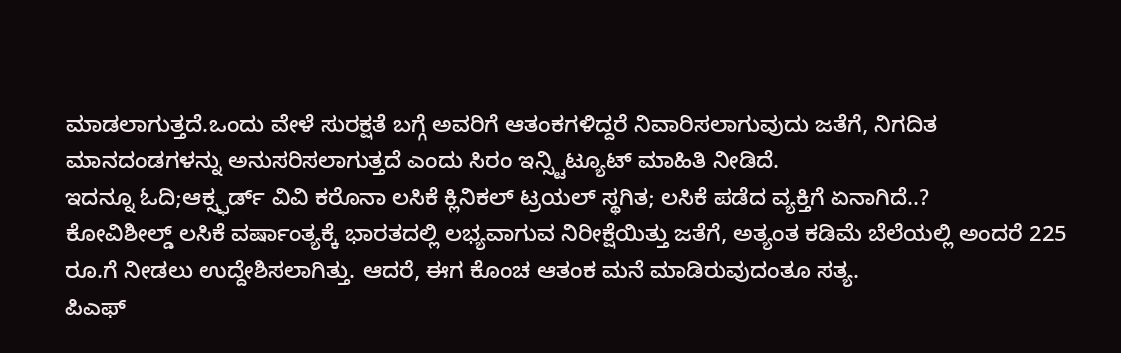ಮಾಡಲಾಗುತ್ತದೆ.ಒಂದು ವೇಳೆ ಸುರಕ್ಷತೆ ಬಗ್ಗೆ ಅವರಿಗೆ ಆತಂಕಗಳಿದ್ದರೆ ನಿವಾರಿಸಲಾಗುವುದು ಜತೆಗೆ, ನಿಗದಿತ ಮಾನದಂಡಗಳನ್ನು ಅನುಸರಿಸಲಾಗುತ್ತದೆ ಎಂದು ಸಿರಂ ಇನ್ಸ್ಟಿಟ್ಯೂಟ್ ಮಾಹಿತಿ ನೀಡಿದೆ.
ಇದನ್ನೂ ಓದಿ;ಆಕ್ಸ್ಫರ್ಡ್ ವಿವಿ ಕರೊನಾ ಲಸಿಕೆ ಕ್ಲಿನಿಕಲ್ ಟ್ರಯಲ್ ಸ್ಥಗಿತ; ಲಸಿಕೆ ಪಡೆದ ವ್ಯಕ್ತಿಗೆ ಏನಾಗಿದೆ..?
ಕೋವಿಶೀಲ್ಡ್ ಲಸಿಕೆ ವರ್ಷಾಂತ್ಯಕ್ಕೆ ಭಾರತದಲ್ಲಿ ಲಭ್ಯವಾಗುವ ನಿರೀಕ್ಷೆಯಿತ್ತು ಜತೆಗೆ, ಅತ್ಯಂತ ಕಡಿಮೆ ಬೆಲೆಯಲ್ಲಿ ಅಂದರೆ 225 ರೂ.ಗೆ ನೀಡಲು ಉದ್ದೇಶಿಸಲಾಗಿತ್ತು. ಆದರೆ, ಈಗ ಕೊಂಚ ಆತಂಕ ಮನೆ ಮಾಡಿರುವುದಂತೂ ಸತ್ಯ.
ಪಿಎಫ್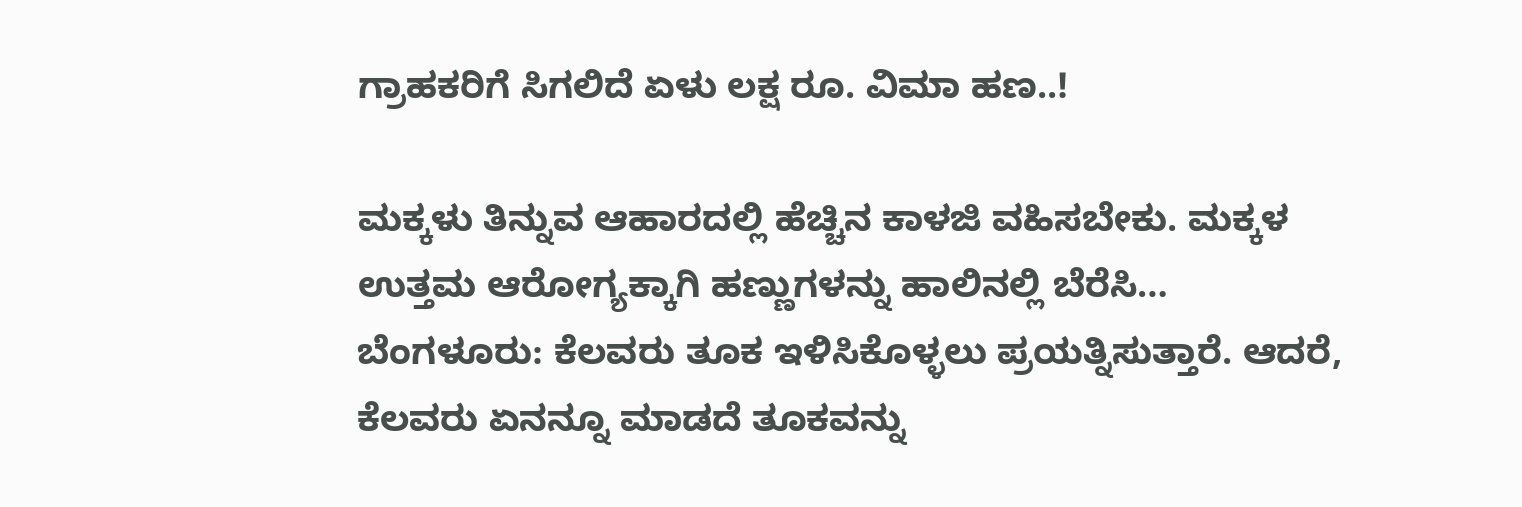ಗ್ರಾಹಕರಿಗೆ ಸಿಗಲಿದೆ ಏಳು ಲಕ್ಷ ರೂ. ವಿಮಾ ಹಣ..!

ಮಕ್ಕಳು ತಿನ್ನುವ ಆಹಾರದಲ್ಲಿ ಹೆಚ್ಚಿನ ಕಾಳಜಿ ವಹಿಸಬೇಕು. ಮಕ್ಕಳ ಉತ್ತಮ ಆರೋಗ್ಯಕ್ಕಾಗಿ ಹಣ್ಣುಗಳನ್ನು ಹಾಲಿನಲ್ಲಿ ಬೆರೆಸಿ…
ಬೆಂಗಳೂರು: ಕೆಲವರು ತೂಕ ಇಳಿಸಿಕೊಳ್ಳಲು ಪ್ರಯತ್ನಿಸುತ್ತಾರೆ. ಆದರೆ, ಕೆಲವರು ಏನನ್ನೂ ಮಾಡದೆ ತೂಕವನ್ನು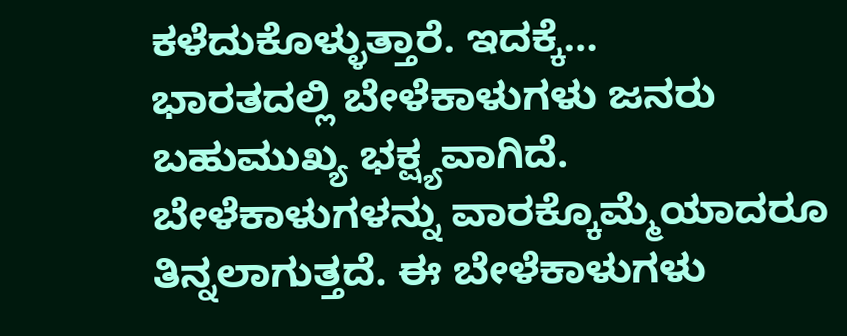ಕಳೆದುಕೊಳ್ಳುತ್ತಾರೆ. ಇದಕ್ಕೆ…
ಭಾರತದಲ್ಲಿ ಬೇಳೆಕಾಳುಗಳು ಜನರು ಬಹುಮುಖ್ಯ ಭಕ್ಷ್ಯವಾಗಿದೆ. ಬೇಳೆಕಾಳುಗಳನ್ನು ವಾರಕ್ಕೊಮ್ಮೆಯಾದರೂ ತಿನ್ನಲಾಗುತ್ತದೆ. ಈ ಬೇಳೆಕಾಳುಗಳು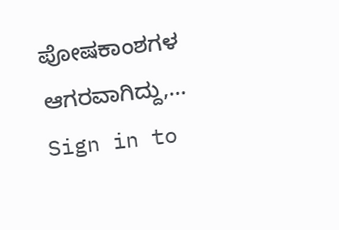ಪೋಷಕಾಂಶಗಳ ಆಗರವಾಗಿದ್ದು,…
Sign in to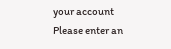your account
Please enter an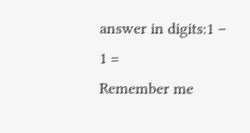answer in digits:1 − 1 =
Remember me